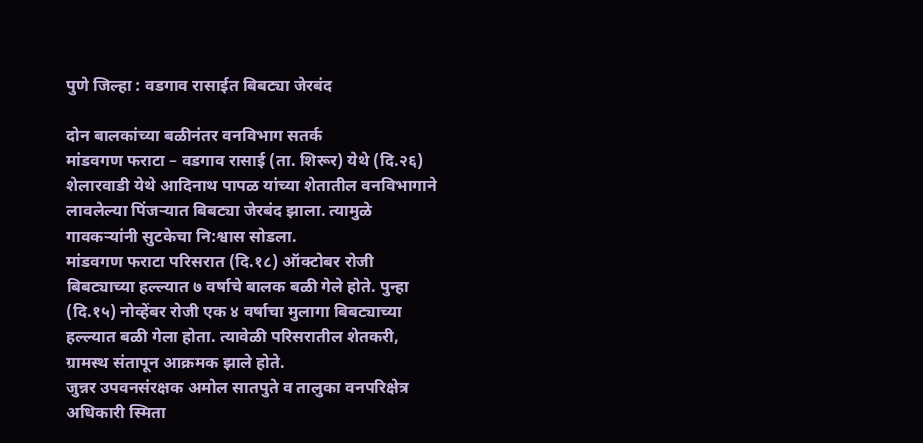पुणे जिल्हा : वडगाव रासाईत बिबट्या जेरबंद

दोन बालकांच्या बळीनंतर वनविभाग सतर्क
मांडवगण फराटा – वडगाव रासाई (ता. शिरूर) येथे (दि.२६) शेलारवाडी येथे आदिनाथ पापळ यांच्या शेतातील वनविभागाने लावलेल्या पिंजऱ्यात बिबट्या जेरबंद झाला. त्यामुळे गावकऱ्यांनी सुटकेचा नि:श्वास सोडला.
मांडवगण फराटा परिसरात (दि.१८) ऑक्टोबर रोजी बिबट्याच्या हल्ल्यात ७ वर्षाचे बालक बळी गेले होते. पुन्हा (दि.१५) नोव्हेंबर रोजी एक ४ वर्षाचा मुलागा बिबट्याच्या हल्ल्यात बळी गेला होता. त्यावेळी परिसरातील शेतकरी, ग्रामस्थ संतापून आक्रमक झाले होते.
जुन्नर उपवनसंरक्षक अमोल सातपुते व तालुका वनपरिक्षेत्र अधिकारी स्मिता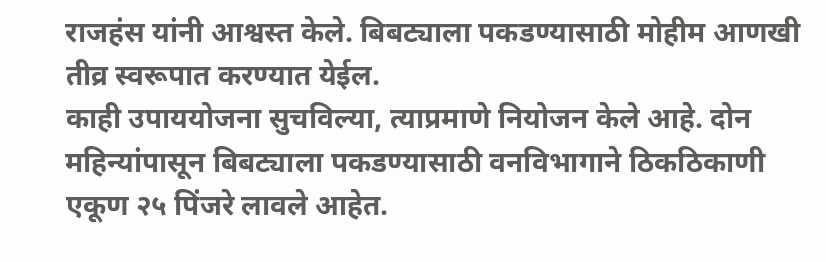राजहंस यांनी आश्वस्त केले. बिबट्याला पकडण्यासाठी मोहीम आणखी तीव्र स्वरूपात करण्यात येईल.
काही उपाययोजना सुचविल्या, त्याप्रमाणे नियोजन केले आहे. दोन महिन्यांपासून बिबट्याला पकडण्यासाठी वनविभागाने ठिकठिकाणी एकूण २५ पिंजरे लावले आहेत.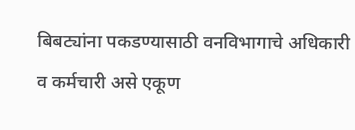बिबट्यांना पकडण्यासाठी वनविभागाचे अधिकारी व कर्मचारी असे एकूण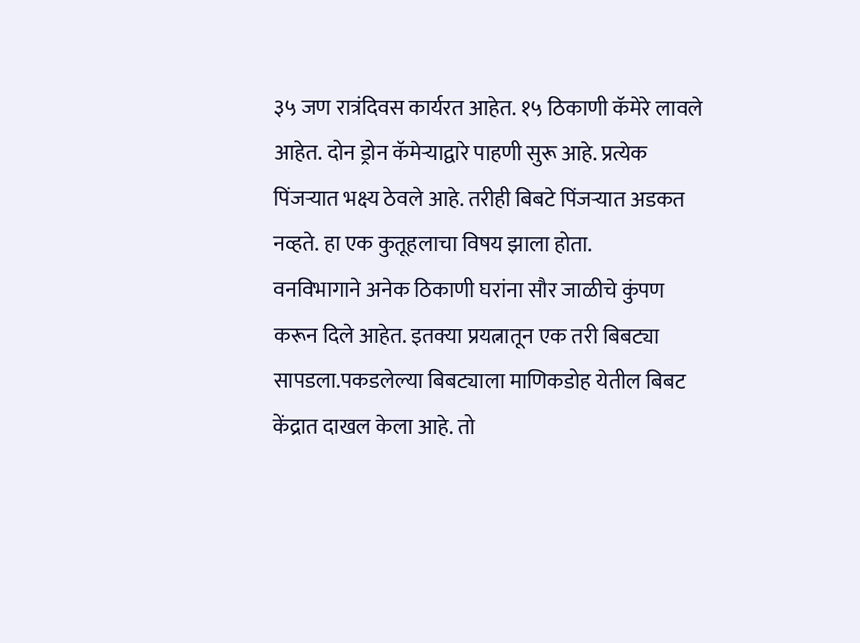३५ जण रात्रंदिवस कार्यरत आहेत. १५ ठिकाणी कॅमेरे लावले आहेत. दोन ड्रोन कॅमेऱ्याद्वारे पाहणी सुरू आहे. प्रत्येक पिंजऱ्यात भक्ष्य ठेवले आहे. तरीही बिबटे पिंजऱ्यात अडकत नव्हते. हा एक कुतूहलाचा विषय झाला होता.
वनविभागाने अनेक ठिकाणी घरांना सौर जाळीचे कुंपण करून दिले आहेत. इतक्या प्रयत्नातून एक तरी बिबट्या सापडला.पकडलेल्या बिबट्याला माणिकडोह येतील बिबट केंद्रात दाखल केला आहे. तो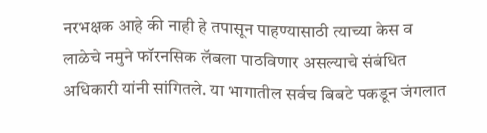नरभक्षक आहे की नाही हे तपासून पाहण्यासाठी त्याच्या केस व लाळेचे नमुने फॉरनसिक लॅबला पाठविणार असल्याचे संबंधित अधिकारी यांनी सांगितले. या भागातील सर्वच बिबटे पकडून जंगलात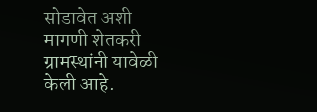सोडावेत अशी मागणी शेतकरी ग्रामस्थांनी यावेळी केली आहे.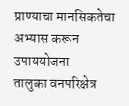प्राण्याचा मानसिकतेचा अभ्यास करून उपाययोजना
तालुका वनपरिक्षेत्र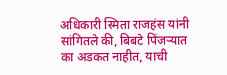अधिकारी स्मिता राजहंस यांनी सांगितले की, बिबटे पिंजऱ्यात का अडकत नाहीत, याची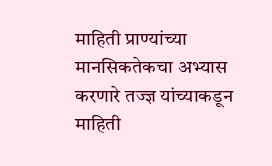माहिती प्राण्यांच्या मानसिकतेकचा अभ्यास करणारे तज्ज्ञ यांच्याकडून माहिती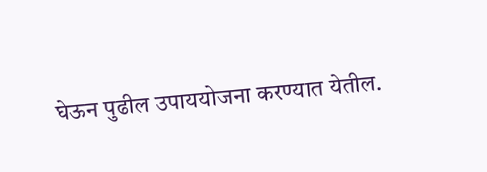घेऊन पुढील उपाययोजना करण्यात येतील.